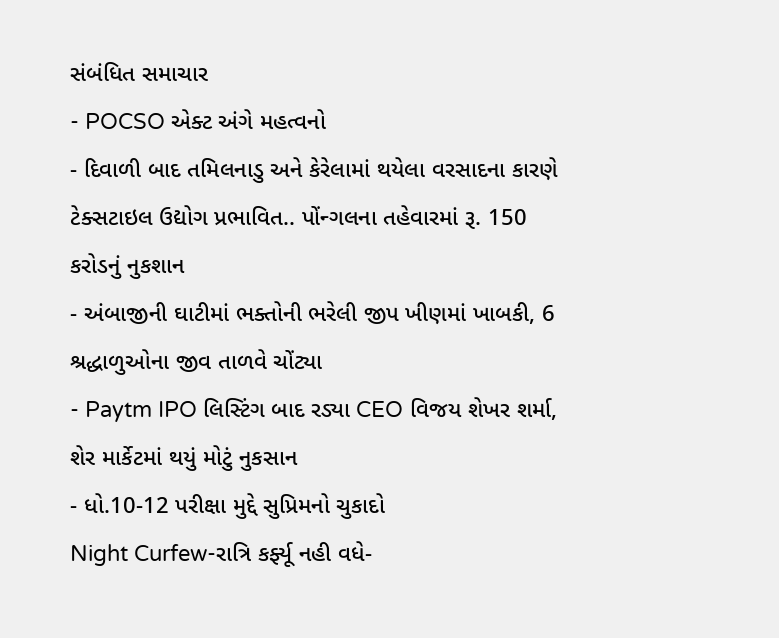સંબંધિત સમાચાર
- POCSO એક્ટ અંગે મહત્વનો
- દિવાળી બાદ તમિલનાડુ અને કેરેલામાં થયેલા વરસાદના કારણે ટેક્સટાઇલ ઉદ્યોગ પ્રભાવિત.. પોંન્ગલના તહેવારમાં રૂ. 150 કરોડનું નુકશાન
- અંબાજીની ઘાટીમાં ભક્તોની ભરેલી જીપ ખીણમાં ખાબકી, 6 શ્રદ્ધાળુઓના જીવ તાળવે ચોંટ્યા
- Paytm IPO લિસ્ટિંગ બાદ રડ્યા CEO વિજય શેખર શર્મા, શેર માર્કેટમાં થયું મોટું નુકસાન
- ધો.10-12 પરીક્ષા મુદ્દે સુપ્રિમનો ચુકાદો
Night Curfew-રાત્રિ કર્ફ્યૂ નહી વધે-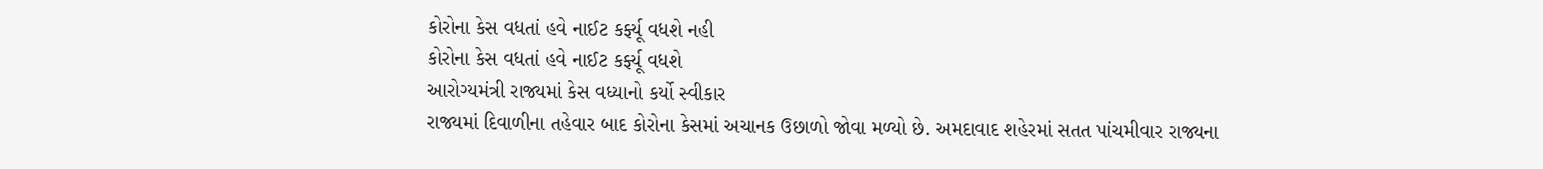કોરોના કેસ વધતાં હવે નાઈટ કર્ફ્યૂ વધશે નહી
કોરોના કેસ વધતાં હવે નાઈટ કર્ફ્યૂ વધશે
આરોગ્યમંત્રી રાજ્યમાં કેસ વધ્યાનો કર્યો સ્વીકાર
રાજ્યમાં દિવાળીના તહેવાર બાદ કોરોના કેસમાં અચાનક ઉછાળો જોવા મળ્યો છે. અમદાવાદ શહેરમાં સતત પાંચમીવાર રાજ્યના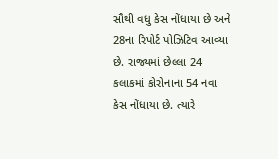સૌથી વધુ કેસ નોંધાયા છે અને 28ના રિપોર્ટ પોઝિટિવ આવ્યા છે. રાજ્યમાં છેલ્લા 24 કલાકમાં કોરોનાના 54 નવા કેસ નોંધાયા છે. ત્યારે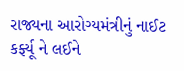રાજ્યના આરોગ્યમંત્રીનું નાઈટ કર્ફ્યૂ ને લઈને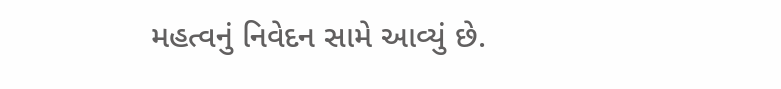મહત્વનું નિવેદન સામે આવ્યું છે.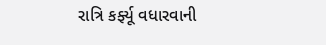રાત્રિ કર્ફ્યૂ વધારવાની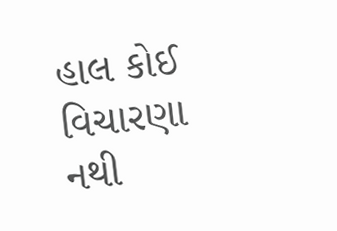હાલ કોઈ વિચારણા નથી